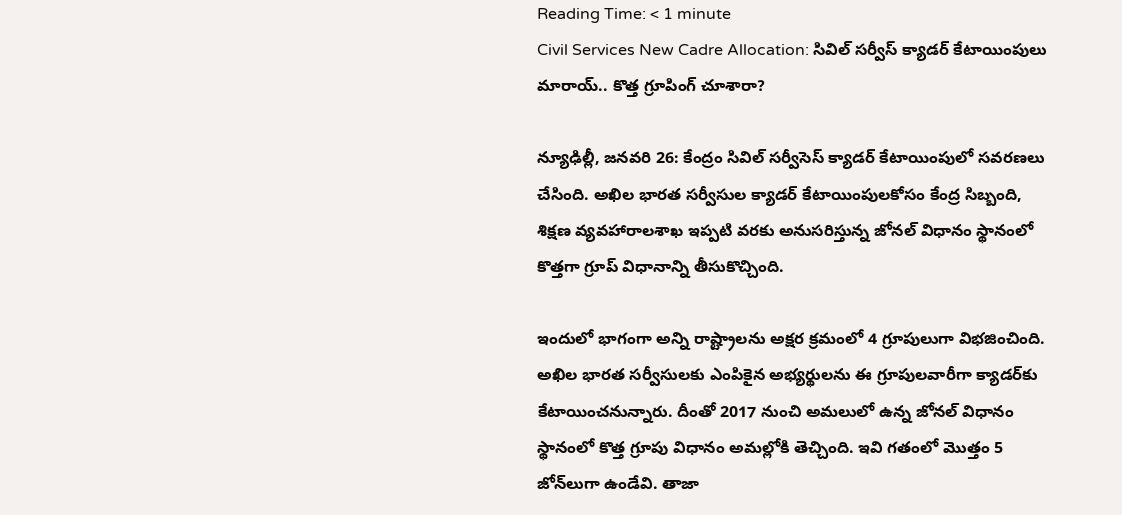Reading Time: < 1 minute
Civil Services New Cadre Allocation: సివిల్‌ సర్వీస్‌ క్యాడర్‌ కేటాయింపులు మారాయ్‌.. కొత్త గ్రూపింగ్‌ చూశారా?

న్యూఢిల్లీ, జనవరి 26: కేంద్రం సివిల్ సర్వీసెస్ క్యాడర్‌ కేటాయింపులో సవరణలు చేసింది. అఖిల భారత సర్వీసుల క్యాడర్‌ కేటాయింపులకోసం కేంద్ర సిబ్బంది, శిక్షణ వ్యవహారాలశాఖ ఇప్పటి వరకు అనుసరిస్తున్న జోనల్‌ విధానం స్థానంలో కొత్తగా గ్రూప్‌ విధానాన్ని తీసుకొచ్చింది.

ఇందులో భాగంగా అన్ని రాష్ట్రాలను అక్షర క్రమంలో 4 గ్రూపులుగా విభజించింది. అఖిల భారత సర్వీసులకు ఎంపికైన అభ్యర్థులను ఈ గ్రూపులవారీగా క్యాడర్‌కు కేటాయించనున్నారు. దీంతో 2017 నుంచి అమలులో ఉన్న జోనల్‌ విధానం స్థానంలో కొత్త గ్రూపు విధానం అమల్లోకి తెచ్చింది. ఇవి గతంలో మొత్తం 5 జోన్‌లుగా ఉండేవి. తాజా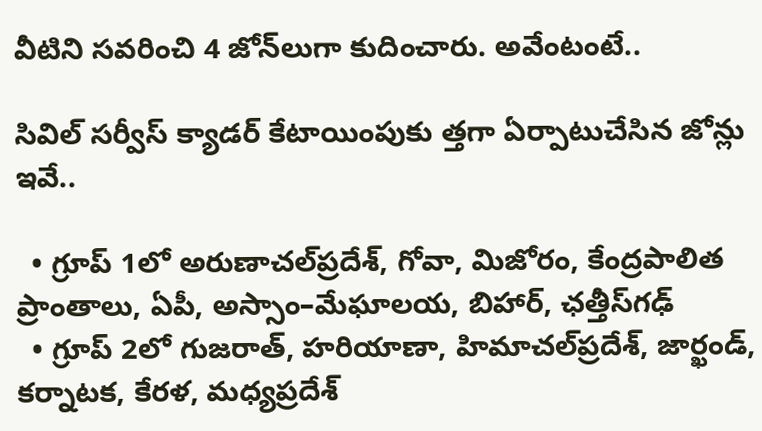వీటిని సవరించి 4 జోన్‌లుగా కుదించారు. అవేంటంటే..

సివిల్‌ సర్వీస్‌ క్యాడర్‌ కేటాయింపుకు త్తగా ఏర్పాటుచేసిన జోన్లు ఇవే..

  • గ్రూప్‌ 1లో అరుణాచల్‌ప్రదేశ్, గోవా, మిజోరం, కేంద్రపాలిత ప్రాంతాలు, ఏపీ, అస్సాం–మేఘాలయ, బిహార్, ఛత్తీస్‌గఢ్‌
  • గ్రూప్‌ 2లో గుజరాత్, హరియాణా, హిమాచల్‌ప్రదేశ్, జార్ఖండ్, కర్నాటక, కేరళ, మధ్యప్రదేశ్‌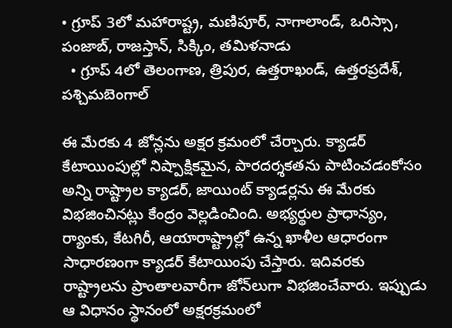• గ్రూప్‌ 3లో మహారాష్ట్ర, మణిపూర్, నాగాలాండ్, ఒరిస్సా, పంజాబ్, రాజస్తాన్, సిక్కిం, తమిళనాడు
  • గ్రూప్‌ 4లో తెలంగాణ, త్రిపుర, ఉత్తరాఖండ్, ఉత్తరప్రదేశ్, పశ్చిమబెంగాల్‌

ఈ మేరకు 4 జోన్లను అక్షర క్రమంలో చేర్చారు. క్యాడర్‌ కేటాయింపుల్లో నిష్పాక్షికమైన, పారదర్శకతను పాటించడంకోసం అన్ని రాష్ట్రాల క్యాడర్, జాయింట్‌ క్యాడర్లను ఈ మేరకు విభజించినట్లు కేంద్రం వెల్లడించింది. అభ్యర్థుల ప్రాధాన్యం, ర్యాంకు, కేటగిరీ, ఆయారాష్ట్రాల్లో ఉన్న ఖాళీల ఆధారంగా సాధారణంగా క్యాడర్‌ కేటాయింపు చేస్తారు. ఇదివరకు రాష్ట్రాలను ప్రాంతాలవారీగా జోన్‌లుగా విభజించేవారు. ఇప్పుడు ఆ విధానం స్థానంలో అక్షరక్రమంలో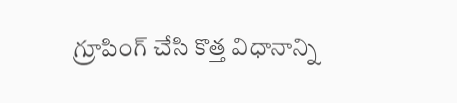గ్రూపింగ్‌ చేసి కొత్త విధానాన్ని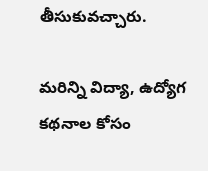తీసుకువచ్చారు.

మరిన్ని విద్యా, ఉద్యోగ కథనాల కోసం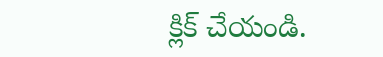క్లిక్‌ చేయండి.